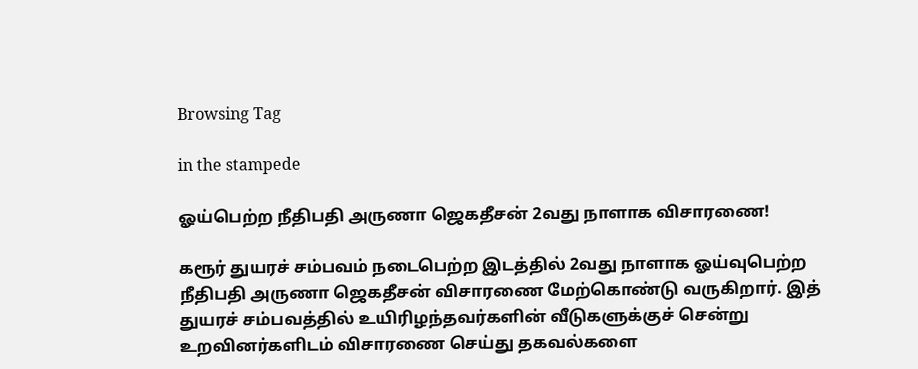Browsing Tag

in the stampede

ஓய்பெற்ற நீதிபதி அருணா ஜெகதீசன் 2வது நாளாக விசாரணை!

கரூர் துயரச் சம்பவம் நடைபெற்ற இடத்தில் 2வது நாளாக ஓய்வுபெற்ற நீதிபதி அருணா ஜெகதீசன் விசாரணை மேற்கொண்டு வருகிறார். இத் துயரச் சம்பவத்தில் உயிரிழந்தவர்களின் வீடுகளுக்குச் சென்று உறவினர்களிடம் விசாரணை செய்து தகவல்களை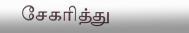சேகரித்து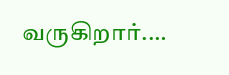வருகிறார்.…